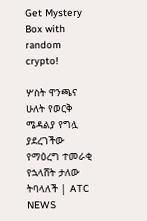Get Mystery Box with random crypto!

ሦስት ዋንጫና ሁለት የወርቅ ሜዳልያ የግሏ ያደረገችው የማዕረግ ተመራቂ የኋላሸት ታለው ትባላለች | ATC NEWS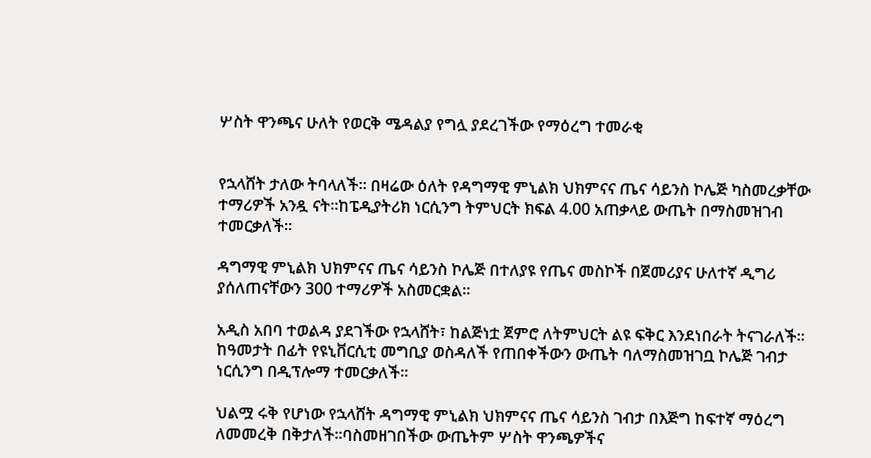ሦስት ዋንጫና ሁለት የወርቅ ሜዳልያ የግሏ ያደረገችው የማዕረግ ተመራቂ


የኋላሸት ታለው ትባላለች። በዛሬው ዕለት የዳግማዊ ምኒልክ ህክምናና ጤና ሳይንስ ኮሌጅ ካስመረቃቸው ተማሪዎች አንዷ ናት።ከፔዲያትሪክ ነርሲንግ ትምህርት ክፍል 4.00 አጠቃላይ ውጤት በማስመዝገብ ተመርቃለች።

ዳግማዊ ምኒልክ ህክምናና ጤና ሳይንስ ኮሌጅ በተለያዩ የጤና መስኮች በጀመሪያና ሁለተኛ ዲግሪ ያሰለጠናቸውን 300 ተማሪዎች አስመርቋል።

አዲስ አበባ ተወልዳ ያደገችው የኋላሸት፣ ከልጅነቷ ጀምሮ ለትምህርት ልዩ ፍቅር እንደነበራት ትናገራለች። ከዓመታት በፊት የዩኒቨርሲቲ መግቢያ ወስዳለች የጠበቀችውን ውጤት ባለማስመዝገቧ ኮሌጅ ገብታ ነርሲንግ በዲፕሎማ ተመርቃለች።

ህልሟ ሩቅ የሆነው የኋላሸት ዳግማዊ ምኒልክ ህክምናና ጤና ሳይንስ ገብታ በእጅግ ከፍተኛ ማዕረግ ለመመረቅ በቅታለች።ባስመዘገበችው ውጤትም ሦስት ዋንጫዎችና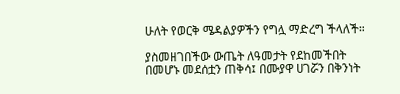ሁለት የወርቅ ሜዳልያዎችን የግሏ ማድረግ ችላለች።

ያስመዘገበችው ውጤት ለዓመታት የደከመችበት በመሆኑ መደሰቷን ጠቅሳ፤ በሙያዋ ሀገሯን በቅንነት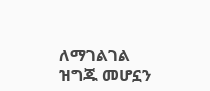ለማገልገል ዝግጁ መሆኗን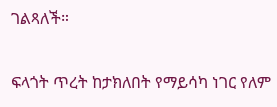ገልጻለች።

ፍላጎት ጥረት ከታክለበት የማይሳካ ነገር የለም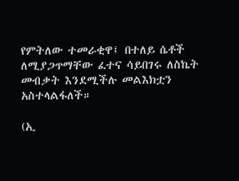የምትለው ተመራቂዋ፤ በተለይ ሴቶች ለሚያጋጥማቸው ፈተና ሳይበገሩ ለስኬት መብቃት እንደሚችሉ መልእክቷን አስተላልፋለች።

(ኢ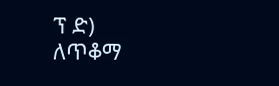ፕ ድ)
ለጥቆማ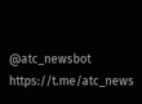@atc_newsbot
https://t.me/atc_news